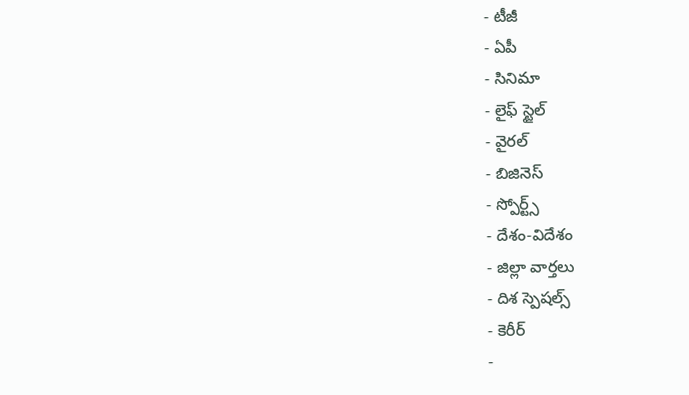- టీజీ
- ఏపీ
- సినిమా
- లైఫ్ స్టైల్
- వైరల్
- బిజినెస్
- స్పోర్ట్స్
- దేశం-విదేశం
- జిల్లా వార్తలు
- దిశ స్పెషల్స్
- కెరీర్
-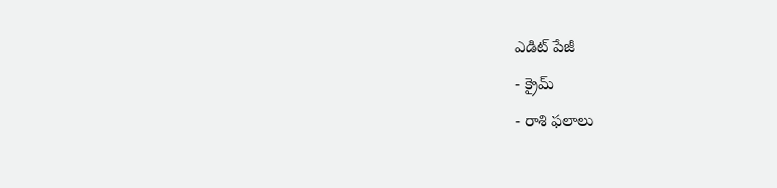ఎడిట్ పేజీ
- క్రైమ్
- రాశి ఫలాలు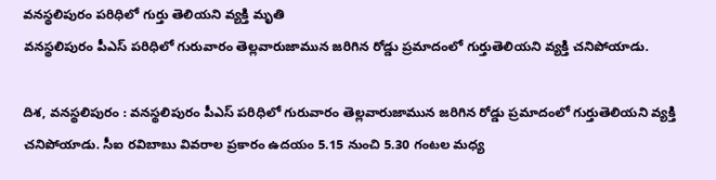వనస్థలిపురం పరిధిలో గుర్తు తెలియని వ్యక్తి మృతి
వనస్థలిపురం పీఎస్ పరిధిలో గురువారం తెల్లవారుజామున జరిగిన రోడ్డు ప్రమాదంలో గుర్తుతెలియని వ్యక్తి చనిపోయాడు.

దిశ, వనస్థలిపురం : వనస్థలిపురం పీఎస్ పరిధిలో గురువారం తెల్లవారుజామున జరిగిన రోడ్డు ప్రమాదంలో గుర్తుతెలియని వ్యక్తి చనిపోయాడు. సీఐ రవిబాబు వివరాల ప్రకారం ఉదయం 5.15 నుంచి 5.30 గంటల మధ్య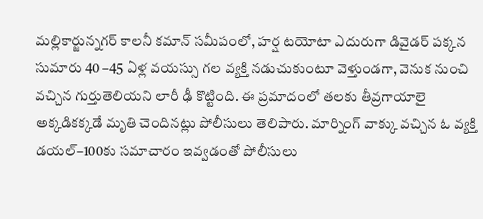మల్లికార్జున్నగర్ కాలనీ కమాన్ సమీపంలో, హర్ష టయోటా ఎదురుగా డివైడర్ పక్కన సుమారు 40 –45 ఏళ్ల వయస్సు గల వ్యక్తి నడుచుకుంటూ వెళ్తుండగా, వెనుక నుంచి వచ్చిన గుర్తుతెలియని లారీ ఢీ కొట్టింది. ఈ ప్రమాదంలో తలకు తీవ్రగాయాలై అక్కడికక్కడే మృతి చెందినట్లు పోలీసులు తెలిపారు. మార్నింగ్ వాక్కు వచ్చిన ఓ వ్యక్తి డయల్–100కు సమాచారం ఇవ్వడంతో పోలీసులు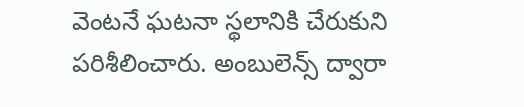వెంటనే ఘటనా స్థలానికి చేరుకుని పరిశీలించారు. అంబులెన్స్ ద్వారా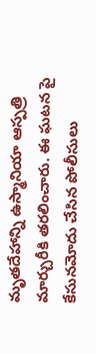మృతదేహాన్ని ఉస్మానియా ఆస్పత్రి మార్చురీకి తరలించారు. ఈ ఘటన పై కేసునమోదు చేసిన పోలీసులు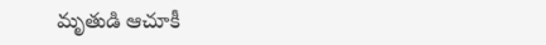మృతుడి ఆచూకీ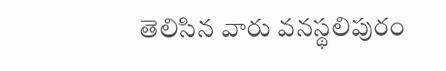తెలిసిన వారు వనస్థలిపురం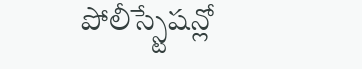పోలీస్స్టేషన్లో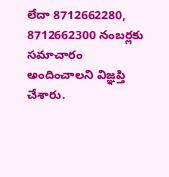లేదా 8712662280, 8712662300 నంబర్లకు సమాచారం అందించాలని విజ్ఞప్తి చేశారు.